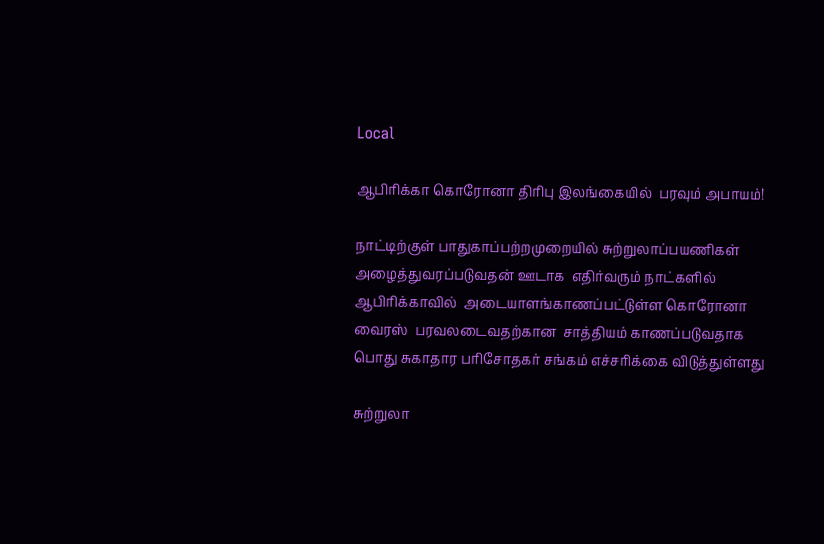Local

ஆபிரிக்கா கொரோனா திரிபு இலங்கையில்  பரவும் அபாயம்!

நாட்டிற்குள் பாதுகாப்பற்றமுறையில் சுற்றுலாப்பயணிகள் அழைத்துவரப்படுவதன் ஊடாக  எதிர்வரும் நாட்களில் ஆபிரிக்காவில்  அடையாளங்காணப்பட்டுள்ள கொரோனா வைரஸ்  பரவலடைவதற்கான  சாத்தியம் காணப்படுவதாக பொது சுகாதார பரிசோதகர் சங்கம் எச்சரிக்கை விடுத்துள்ளது

சுற்றுலா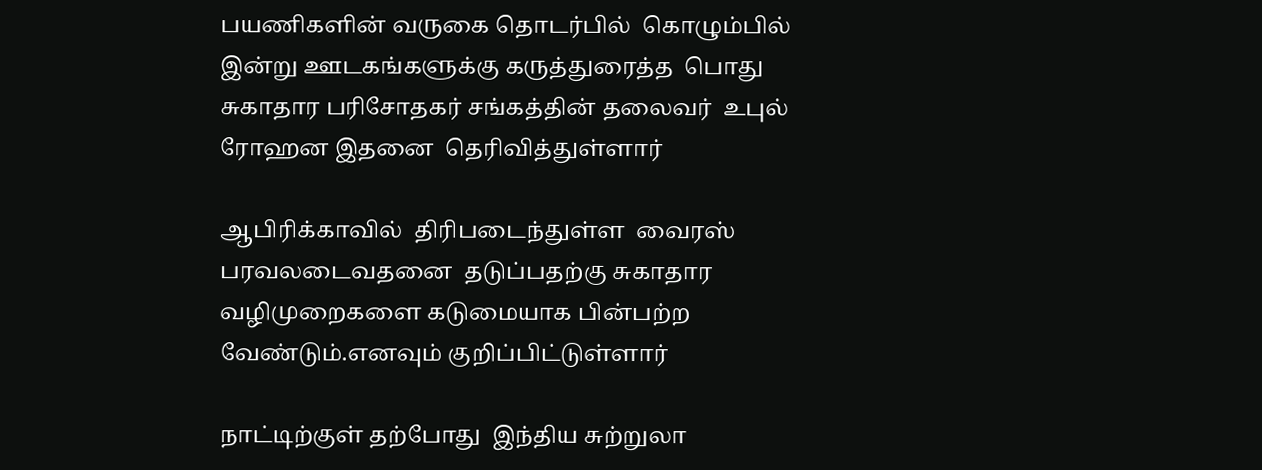பயணிகளின் வருகை தொடர்பில்  கொழும்பில்  இன்று ஊடகங்களுக்கு கருத்துரைத்த  பொது சுகாதார பரிசோதகர் சங்கத்தின் தலைவர்  உபுல் ரோஹன இதனை  தெரிவித்துள்ளார்

ஆபிரிக்காவில்  திரிபடைந்துள்ள  வைரஸ் பரவலடைவதனை  தடுப்பதற்கு சுகாதார வழிமுறைகளை கடுமையாக பின்பற்ற வேண்டும்.எனவும் குறிப்பிட்டுள்ளார்

நாட்டிற்குள் தற்போது  இந்திய சுற்றுலா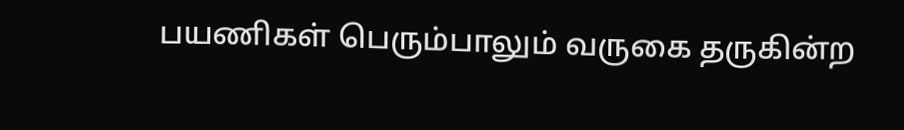பயணிகள் பெரும்பாலும் வருகை தருகின்ற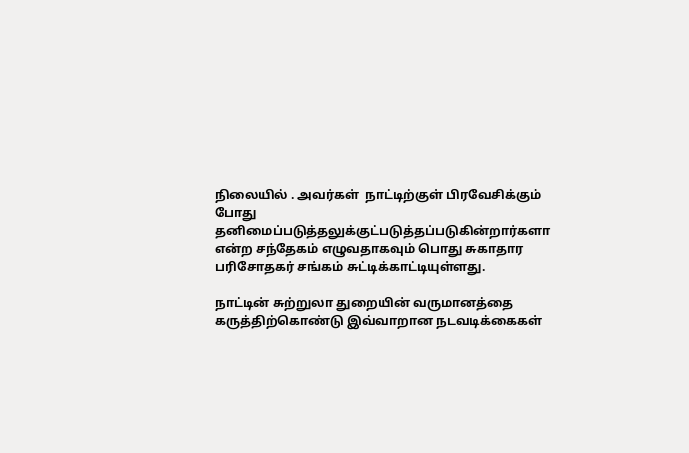நிலையில் . அவர்கள்  நாட்டிற்குள் பிரவேசிக்கும் போது தனிமைப்படுத்தலுக்குட்படுத்தப்படுகின்றார்களா என்ற சந்தேகம் எழுவதாகவும் பொது சுகாதார பரிசோதகர் சங்கம் சுட்டிக்காட்டியுள்ளது.

நாட்டின் சுற்றுலா துறையின் வருமானத்தை  கருத்திற்கொண்டு இவ்வாறான நடவடிக்கைகள்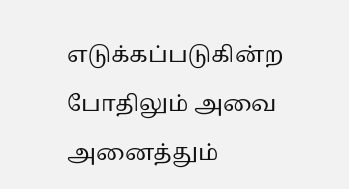எடுக்கப்படுகின்ற போதிலும் அவை அனைத்தும்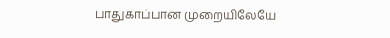பாதுகாப்பான முறையிலேயே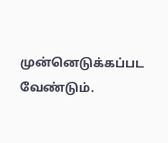முன்னெடுக்கப்பட வேண்டும்.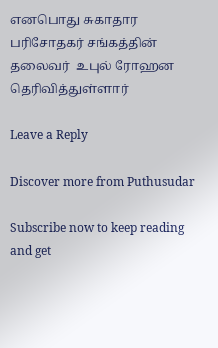எனபொது சுகாதார பரிசோதகர் சங்கத்தின் தலைவர்  உபுல் ரோஹன  தெரிவித்துள்ளார்

Leave a Reply

Discover more from Puthusudar

Subscribe now to keep reading and get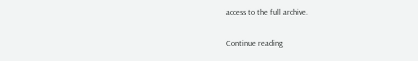access to the full archive.

Continue reading